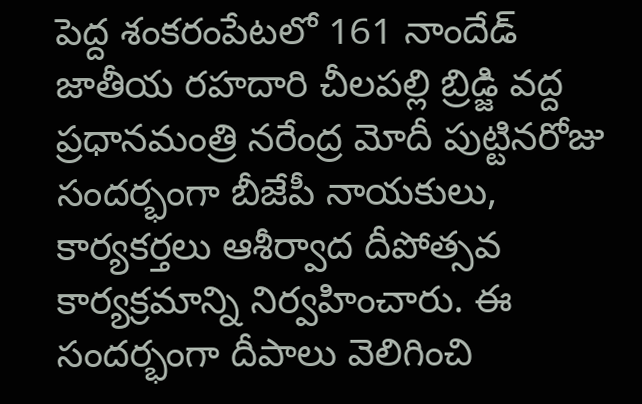పెద్ద శంకరంపేటలో 161 నాందేడ్ జాతీయ రహదారి చీలపల్లి బ్రిడ్జి వద్ద ప్రధానమంత్రి నరేంద్ర మోదీ పుట్టినరోజు సందర్భంగా బీజేపీ నాయకులు, కార్యకర్తలు ఆశీర్వాద దీపోత్సవ కార్యక్రమాన్ని నిర్వహించారు. ఈ సందర్భంగా దీపాలు వెలిగించి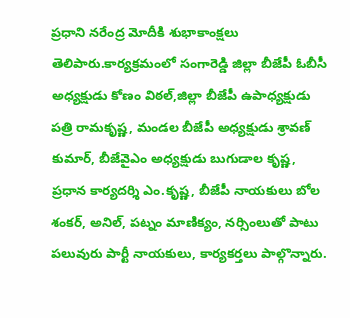ప్రధాని నరేంద్ర మోదీకి శుభాకాంక్షలు తెలిపారు.కార్యక్రమంలో సంగారెడ్డి జిల్లా బీజేపీ ఓబీసీ అధ్యక్షుడు కోణం విఠల్,జిల్లా బీజేపీ ఉపాధ్యక్షుడు పత్రి రామకృష్ణ, మండల బీజేపీ అధ్యక్షుడు శ్రావణ్ కుమార్, బీజేవైఎం అధ్యక్షుడు బుగుడాల కృష్ణ, ప్రధాన కార్యదర్శి ఎం.కృష్ణ, బీజేపీ నాయకులు బోల శంకర్, అనిల్, పట్నం మాణిక్యం, నర్సింలుతో పాటు పలువురు పార్టీ నాయకులు, కార్యకర్తలు పాల్గొన్నారు.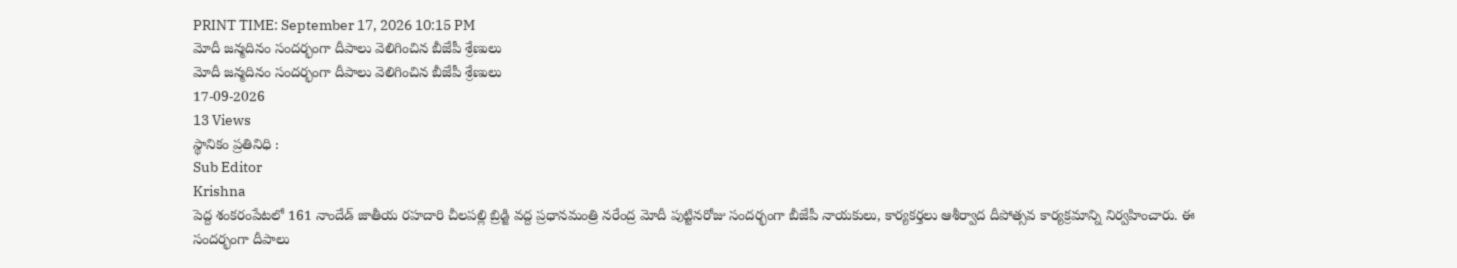PRINT TIME: September 17, 2026 10:15 PM
మోదీ జన్మదినం సందర్భంగా దీపాలు వెలిగించిన బీజేపీ శ్రేణులు
మోదీ జన్మదినం సందర్భంగా దీపాలు వెలిగించిన బీజేపీ శ్రేణులు
17-09-2026
13 Views
స్థానికం ప్రతినిధి :
Sub Editor
Krishna
పెద్ద శంకరంపేటలో 161 నాందేడ్ జాతీయ రహదారి చీలపల్లి బ్రిడ్జి వద్ద ప్రధానమంత్రి నరేంద్ర మోదీ పుట్టినరోజు సందర్భంగా బీజేపీ నాయకులు, కార్యకర్తలు ఆశీర్వాద దీపోత్సవ కార్యక్రమాన్ని నిర్వహించారు. ఈ సందర్భంగా దీపాలు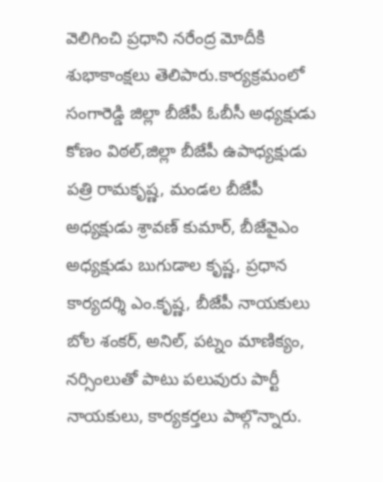వెలిగించి ప్రధాని నరేంద్ర మోదీకి శుభాకాంక్షలు తెలిపారు.కార్యక్రమంలో సంగారెడ్డి జిల్లా బీజేపీ ఓబీసీ అధ్యక్షుడు కోణం విఠల్,జిల్లా బీజేపీ ఉపాధ్యక్షుడు పత్రి రామకృష్ణ, మండల బీజేపీ అధ్యక్షుడు శ్రావణ్ కుమార్, బీజేవైఎం అధ్యక్షుడు బుగుడాల కృష్ణ, ప్రధాన కార్యదర్శి ఎం.కృష్ణ, బీజేపీ నాయకులు బోల శంకర్, అనిల్, పట్నం మాణిక్యం, నర్సింలుతో పాటు పలువురు పార్టీ నాయకులు, కార్యకర్తలు పాల్గొన్నారు.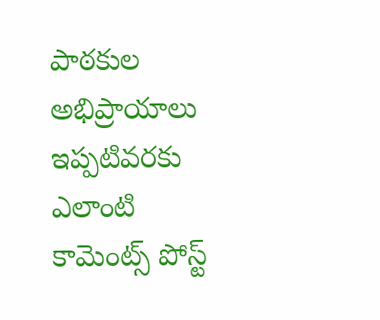పాఠకుల అభిప్రాయాలు
ఇప్పటివరకు ఎలాంటి కామెంట్స్ పోస్ట్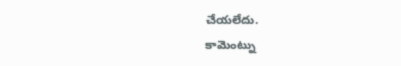చేయలేదు.
కామెంట్ను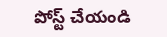పోస్ట్ చేయండి